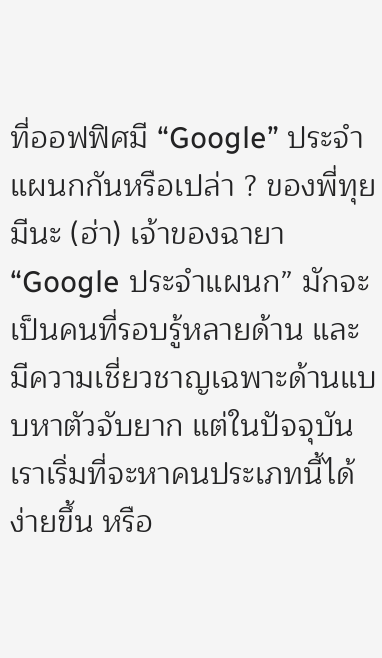ที่ออฟฟิศมี “Google” ประจำแผนกกันหรือเปล่า ? ของพี่ทุยมีนะ (ฮ่า) เจ้าของฉายา “Google ประจำแผนก” มักจะเป็นคนที่รอบรู้หลายด้าน และมีความเชี่ยวชาญเฉพาะด้านแบบหาตัวจับยาก แต่ในปัจจุบันเราเริ่มที่จะหาคนประเภทนี้ได้ง่ายขึ้น หรือ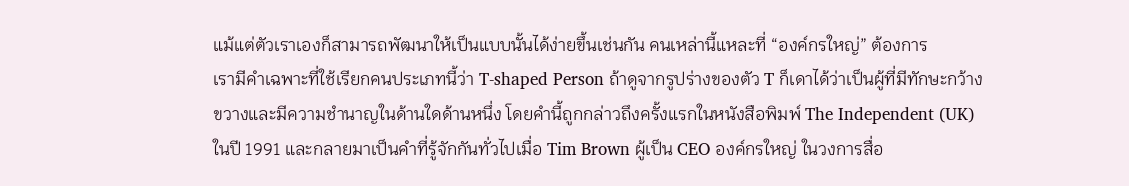แม้แต่ตัวเราเองก็สามารถพัฒนาให้เป็นแบบนั้นได้ง่ายขึ้นเช่นกัน คนเหล่านี้แหละที่ “องค์กรใหญ่” ต้องการ
เรามีคำเฉพาะที่ใช้เรียกคนประเภทนี้ว่า T-shaped Person ถ้าดูจากรูปร่างของตัว T ก็เดาได้ว่าเป็นผู้ที่มีทักษะกว้างขวางและมีความชำนาญในด้านใดด้านหนึ่ง โดยคำนี้ถูกกล่าวถึงครั้งแรกในหนังสือพิมพ์ The Independent (UK) ในปี 1991 และกลายมาเป็นคำที่รู้จักกันทั่วไปเมื่อ Tim Brown ผู้เป็น CEO องค์กรใหญ่ ในวงการสื่อ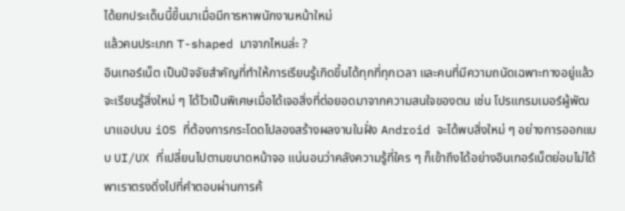ได้ยกประเด็นนี้ขึ้นมาเมื่อมีการหาพนักงานหน้าใหม่
แล้วคนประเภท T-shaped มาจากไหนล่ะ ?
อินเทอร์เน็ต เป็นปัจจัยสำคัญที่ทำให้การเรียนรู้เกิดขึ้นได้ทุกที่ทุกเวลา และคนที่มีความถนัดเฉพาะทางอยู่แล้วจะเรียนรู้สิ่งใหม่ ๆ ได้ไวเป็นพิเศษเมื่อได้เจอสิ่งที่ต่อยอดมาจากความสนใจของตน เช่น โปรแกรมเมอร์ผู้พัฒนาแอปบน iOS ที่ต้องการกระโดดไปลองสร้างผลงานในฝั่ง Android จะได้พบสิ่งใหม่ ๆ อย่างการออกแบบ UI/UX ที่เปลี่ยนไปตามขนาดหน้าจอ แน่นอนว่าคลังความรู้ที่ใคร ๆ ก็เข้าถึงได้อย่างอินเทอร์เน็ตย่อมไม่ได้พาเราตรงดิ่งไปที่คำตอบผ่านการค้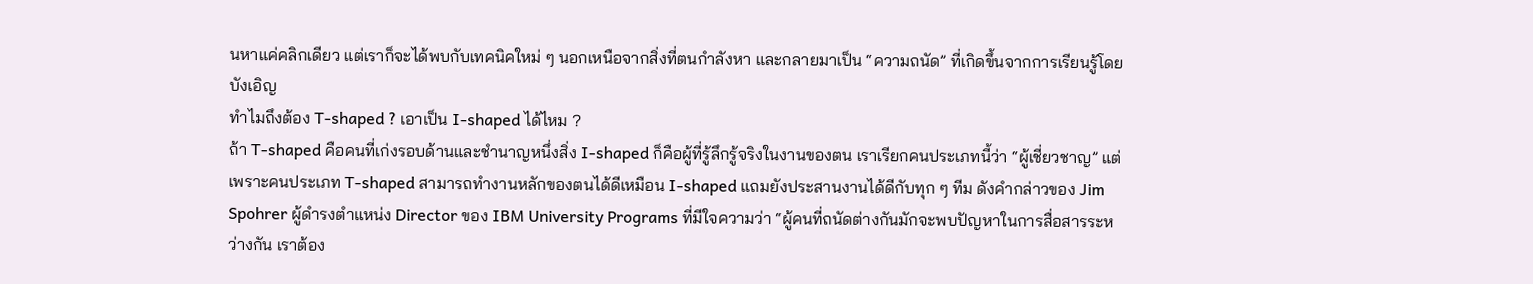นหาแค่คลิกเดียว แต่เราก็จะได้พบกับเทคนิคใหม่ ๆ นอกเหนือจากสิ่งที่ตนกำลังหา และกลายมาเป็น “ความถนัด” ที่เกิดขึ้นจากการเรียนรู้โดยบังเอิญ
ทำไมถึงต้อง T-shaped ? เอาเป็น I-shaped ได้ไหม ?
ถ้า T-shaped คือคนที่เก่งรอบด้านและชำนาญหนึ่งสิ่ง I-shaped ก็คือผู้ที่รู้ลึกรู้จริงในงานของตน เราเรียกคนประเภทนี้ว่า “ผู้เชี่ยวชาญ” แต่เพราะคนประเภท T-shaped สามารถทำงานหลักของตนได้ดีเหมือน I-shaped แถมยังประสานงานได้ดีกับทุก ๆ ทีม ดังคำกล่าวของ Jim Spohrer ผู้ดำรงตำแหน่ง Director ของ IBM University Programs ที่มีใจความว่า “ผู้คนที่ถนัดต่างกันมักจะพบปัญหาในการสื่อสารระหว่างกัน เราต้อง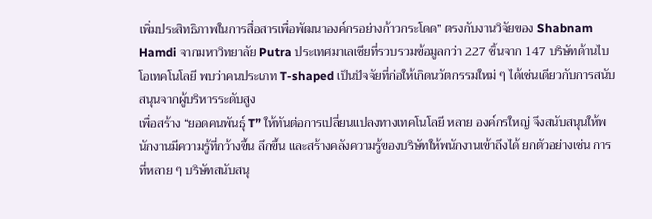เพิ่มประสิทธิภาพในการสื่อสารเพื่อพัฒนาองค์กรอย่างก้าวกระโดด” ตรงกับงานวิจัยของ Shabnam Hamdi จากมหาวิทยาลัย Putra ประเทศมาเลเซียที่รวบรวมข้อมูลกว่า 227 ชิ้นจาก 147 บริษัทด้านไบโอเทคโนโลยี พบว่าคนประเภท T-shaped เป็นปัจจัยที่ก่อให้เกิดนวัตกรรมใหม่ ๆ ได้เช่นเดียวกับการสนับสนุนจากผู้บริหารระดับสูง
เพื่อสร้าง “ยอดคนพันธุ์ T” ให้ทันต่อการเปลี่ยนแปลงทางเทคโนโลยี หลาย องค์กรใหญ่ จึงสนับสนุนให้พนักงานมีความรู้ที่กว้างขึ้น ลึกขึ้น และสร้างคลังความรู้ของบริษัทให้พนักงานเข้าถึงได้ ยกตัวอย่างเช่น การที่หลาย ๆ บริษัทสนับสนุ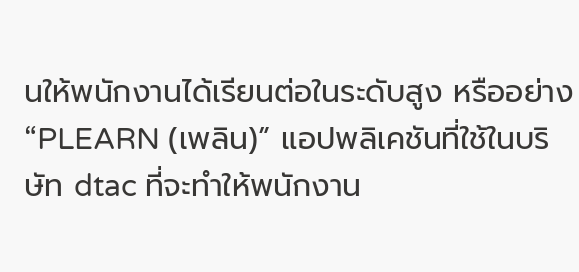นให้พนักงานได้เรียนต่อในระดับสูง หรืออย่าง “PLEARN (เพลิน)” แอปพลิเคชันที่ใช้ในบริษัท dtac ที่จะทำให้พนักงาน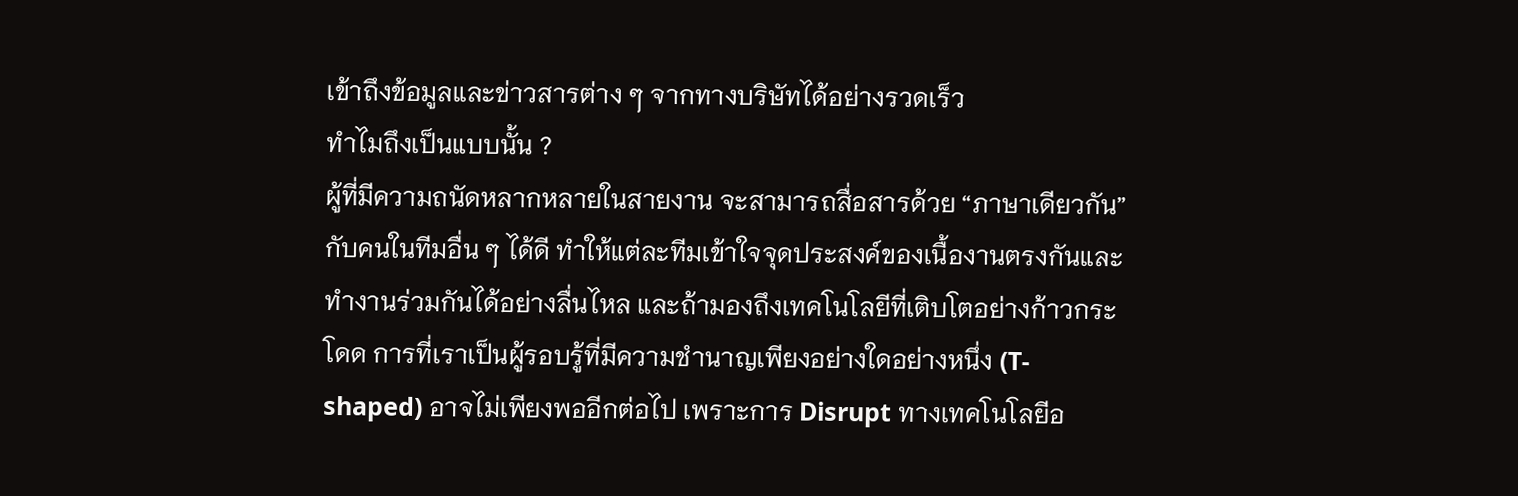เข้าถึงข้อมูลและข่าวสารต่าง ๆ จากทางบริษัทได้อย่างรวดเร็ว
ทำไมถึงเป็นแบบนั้น ?
ผู้ที่มีความถนัดหลากหลายในสายงาน จะสามารถสื่อสารด้วย “ภาษาเดียวกัน” กับคนในทีมอื่น ๆ ได้ดี ทำให้แต่ละทีมเข้าใจจุดประสงค์ของเนื้องานตรงกันและทำงานร่วมกันได้อย่างลื่นไหล และถ้ามองถึงเทคโนโลยีที่เติบโตอย่างก้าวกระโดด การที่เราเป็นผู้รอบรู้ที่มีความชำนาญเพียงอย่างใดอย่างหนึ่ง (T-shaped) อาจไม่เพียงพออีกต่อไป เพราะการ Disrupt ทางเทคโนโลยีอ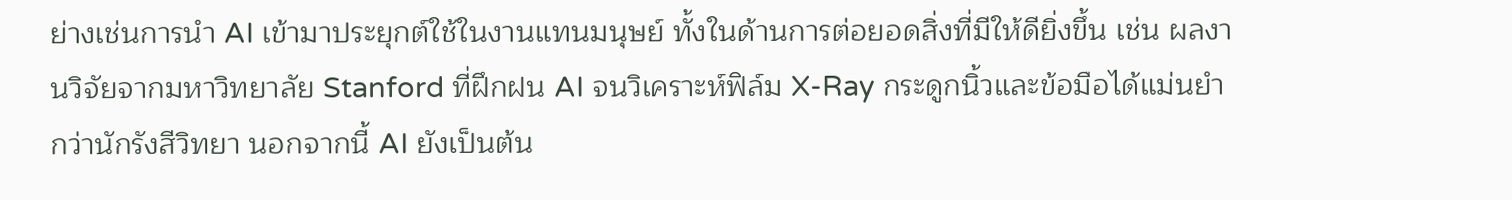ย่างเช่นการนำ AI เข้ามาประยุกต์ใช้ในงานแทนมนุษย์ ทั้งในด้านการต่อยอดสิ่งที่มีให้ดียิ่งขึ้น เช่น ผลงานวิจัยจากมหาวิทยาลัย Stanford ที่ฝึกฝน AI จนวิเคราะห์ฟิล์ม X-Ray กระดูกนิ้วและข้อมือได้แม่นยำกว่านักรังสีวิทยา นอกจากนี้ AI ยังเป็นต้น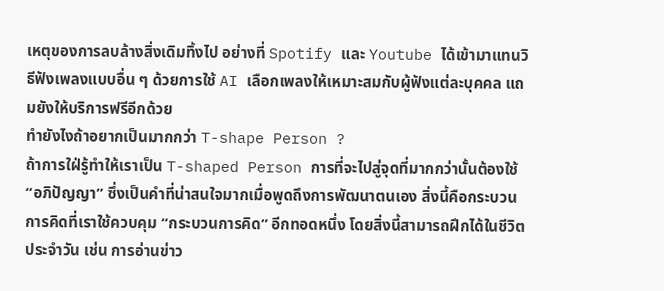เหตุของการลบล้างสิ่งเดิมทิ้งไป อย่างที่ Spotify และ Youtube ได้เข้ามาแทนวิธีฟังเพลงแบบอื่น ๆ ด้วยการใช้ AI เลือกเพลงให้เหมาะสมกับผู้ฟังแต่ละบุคคล แถมยังให้บริการฟรีอีกด้วย
ทำยังไงถ้าอยากเป็นมากกว่า T-shape Person ?
ถ้าการใฝ่รู้ทำให้เราเป็น T-shaped Person การที่จะไปสู่จุดที่มากกว่านั้นต้องใช้ “อภิปัญญา” ซึ่งเป็นคำที่น่าสนใจมากเมื่อพูดถึงการพัฒนาตนเอง สิ่งนี้คือกระบวนการคิดที่เราใช้ควบคุม “กระบวนการคิด” อีกทอดหนึ่ง โดยสิ่งนี้สามารถฝึกได้ในชีวิตประจำวัน เช่น การอ่านข่าว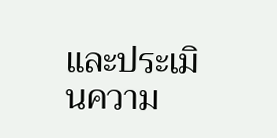และประเมินความ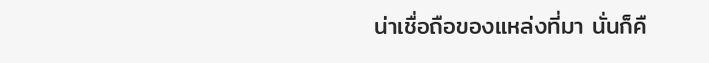น่าเชื่อถือของแหล่งที่มา นั่นก็คื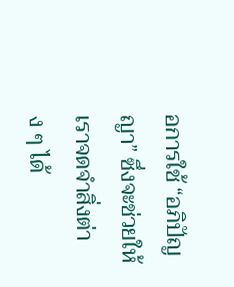อการใช้ “อภิปัญญา” ซึ่งจะช่วยให้เราจดจำสิ่งต่าง ๆ ได้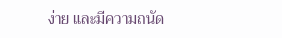ง่าย และมีความถนัด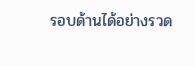รอบด้านได้อย่างรวด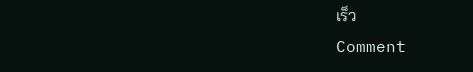เร็ว
Comment